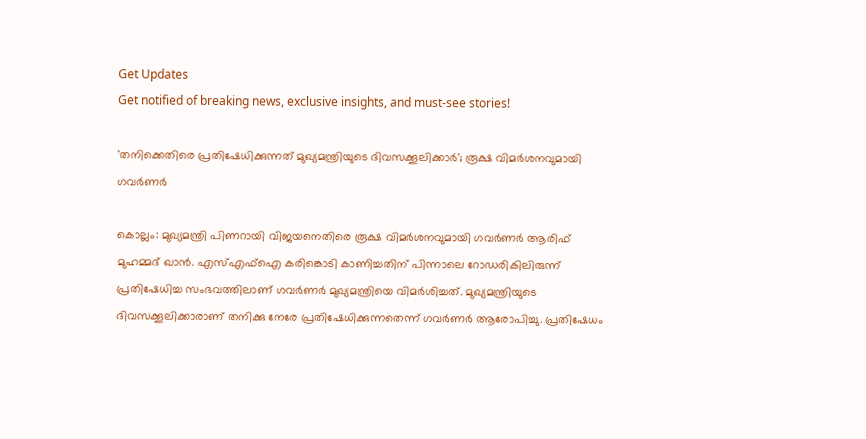Get Updates
Get notified of breaking news, exclusive insights, and must-see stories!

'തനിക്കെതിരെ പ്രതിഷേധിക്കുന്നത് മുഖ്യമന്ത്രിയുടെ ദിവസക്കൂലിക്കാർ'; രൂക്ഷ വിമർശനവുമായി ഗവർണർ

കൊല്ലം: മുഖ്യമന്ത്രി പിണറായി വിജയനെതിരെ രൂക്ഷ വിമർശനവുമായി ഗവർണർ ആരിഫ് മുഹമ്മദ് ഖാൻ. എസ്എഫ്ഐ കരിങ്കൊടി കാണിച്ചതിന് പിന്നാലെ റോഡരികിലിരുന്ന് പ്രതിഷേധിച്ച സംഭവത്തിലാണ് ഗവർണർ മുഖ്യമന്ത്രിയെ വിമർശിച്ചത്. മുഖ്യമന്ത്രിയുടെ ദിവസക്കൂലിക്കാരാണ് തനിക്കു നേരേ പ്രതിഷേധിക്കുന്നതെന്ന് ഗവർണർ ആരോപിച്ചു. പ്രതിഷേധം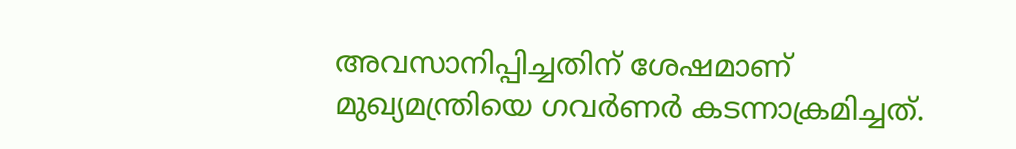അവസാനിപ്പിച്ചതിന് ശേഷമാണ് മുഖ്യമന്ത്രിയെ ഗവർണർ കടന്നാക്രമിച്ചത്.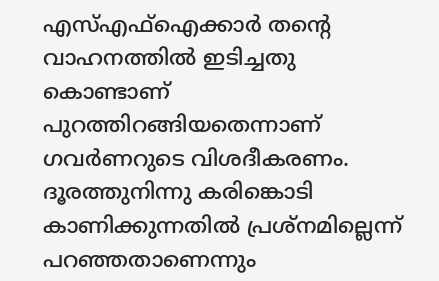എസ്എഫ്ഐക്കാർ തന്റെ വാഹനത്തിൽ ഇടിച്ചതു കൊണ്ടാണ് പുറത്തിറങ്ങിയതെന്നാണ് ഗവർണറുടെ വിശദീകരണം. ദൂരത്തുനിന്നു കരിങ്കൊടി കാണിക്കുന്നതിൽ പ്രശ്‌നമില്ലെന്ന് പറഞ്ഞതാണെന്നും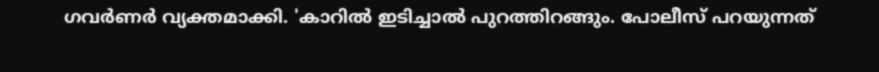ഗവർണർ വ്യക്തമാക്കി. 'കാറിൽ ഇടിച്ചാൽ പുറത്തിറങ്ങും. പോലീസ് പറയുന്നത്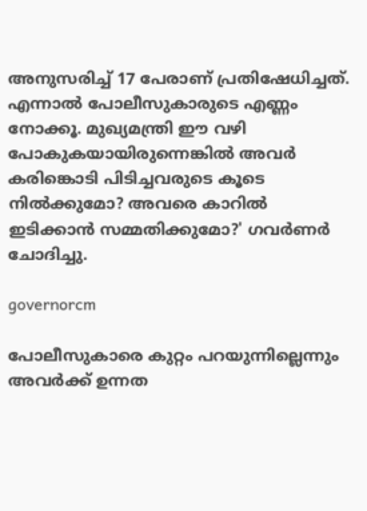അനുസരിച്ച് 17 പേരാണ് പ്രതിഷേധിച്ചത്. എന്നാൽ പോലീസുകാരുടെ എണ്ണം നോക്കൂ. മുഖ്യമന്ത്രി ഈ വഴി പോകുകയായിരുന്നെങ്കിൽ അവർ കരിങ്കൊടി പിടിച്ചവരുടെ കൂടെ നിൽക്കുമോ? അവരെ കാറിൽ ഇടിക്കാൻ സമ്മതിക്കുമോ?' ഗവർണർ ചോദിച്ചു.

governorcm

പോലീസുകാരെ കുറ്റം പറയുന്നില്ലെന്നും അവർക്ക് ഉന്നത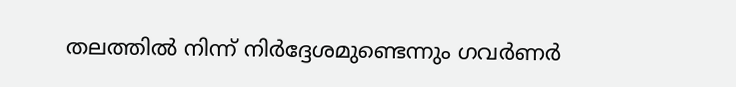തലത്തിൽ നിന്ന് നിർദ്ദേശമുണ്ടെന്നും ഗവർണർ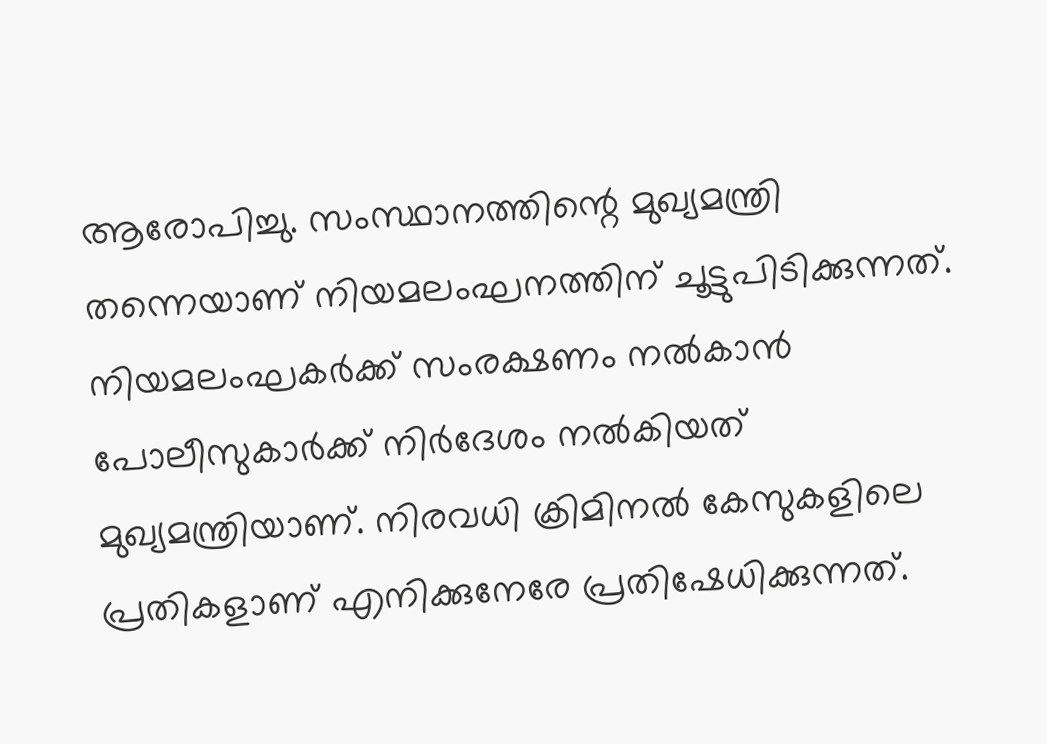ആരോപിച്ചു. സംസ്ഥാനത്തിന്റെ മുഖ്യമന്ത്രി തന്നെയാണ് നിയമലംഘനത്തിന് ചൂട്ടുപിടിക്കുന്നത്. നിയമലംഘകർക്ക് സംരക്ഷണം നൽകാൻ പോലീസുകാർക്ക് നിർദേശം നൽകിയത് മുഖ്യമന്ത്രിയാണ്. നിരവധി ക്രിമിനൽ കേസുകളിലെ പ്രതികളാണ് എനിക്കുനേരേ പ്രതിഷേധിക്കുന്നത്.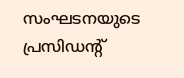സംഘടനയുടെ പ്രസിഡന്റ്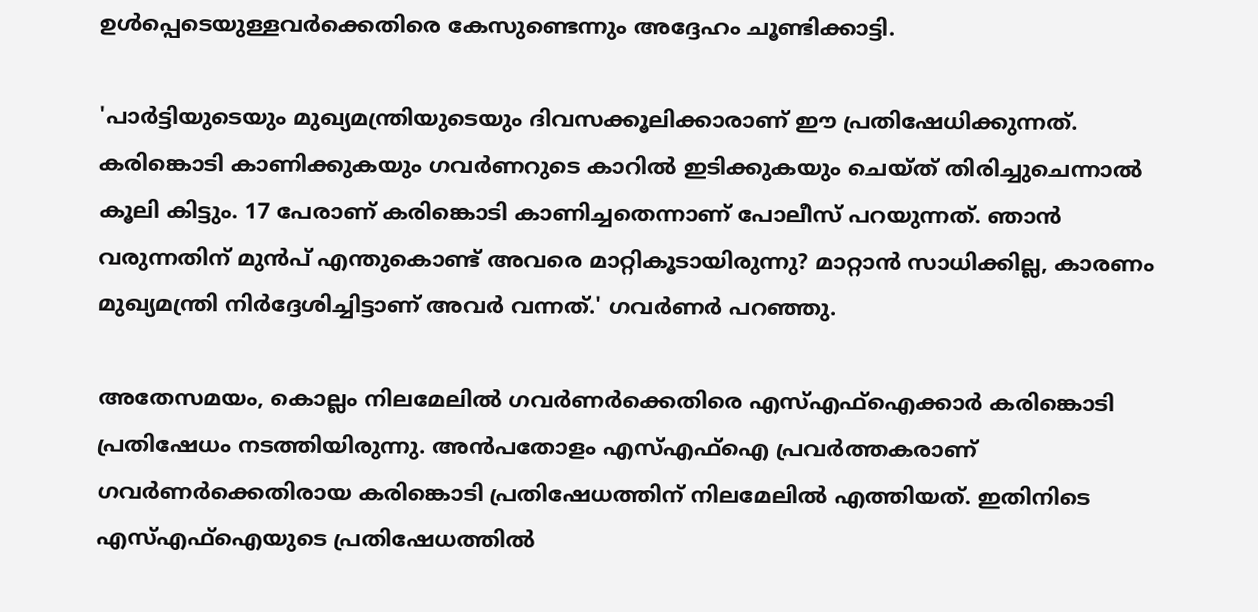ഉൾപ്പെടെയുള്ളവർക്കെതിരെ കേസുണ്ടെന്നും അദ്ദേഹം ചൂണ്ടിക്കാട്ടി.

'പാർട്ടിയുടെയും മുഖ്യമന്ത്രിയുടെയും ദിവസക്കൂലിക്കാരാണ് ഈ പ്രതിഷേധിക്കുന്നത്. കരിങ്കൊടി കാണിക്കുകയും ഗവർണറുടെ കാറിൽ ഇടിക്കുകയും ചെയ്‌ത്‌ തിരിച്ചുചെന്നാൽ കൂലി കിട്ടും. 17 പേരാണ് കരിങ്കൊടി കാണിച്ചതെന്നാണ് പോലീസ് പറയുന്നത്. ഞാൻ വരുന്നതിന് മുൻപ് എന്തുകൊണ്ട് അവരെ മാറ്റികൂടായിരുന്നു? മാറ്റാൻ സാധിക്കില്ല, കാരണം മുഖ്യമന്ത്രി നിർദ്ദേശിച്ചിട്ടാണ് അവർ വന്നത്.' ഗവർണർ പറഞ്ഞു.

അതേസമയം, കൊല്ലം നിലമേലിൽ ഗവർണർക്കെതിരെ എസ്എഫ്‌ഐക്കാർ കരിങ്കൊടി പ്രതിഷേധം നടത്തിയിരുന്നു. അൻപതോളം എസ്എഫ്ഐ പ്രവര്‍ത്തകരാണ് ഗവര്‍ണര്‍ക്കെതിരായ കരിങ്കൊടി പ്രതിഷേധത്തിന് നിലമേലില്‍ എത്തിയത്. ഇതിനിടെ എസ്എഫ്ഐയുടെ പ്രതിഷേധത്തില്‍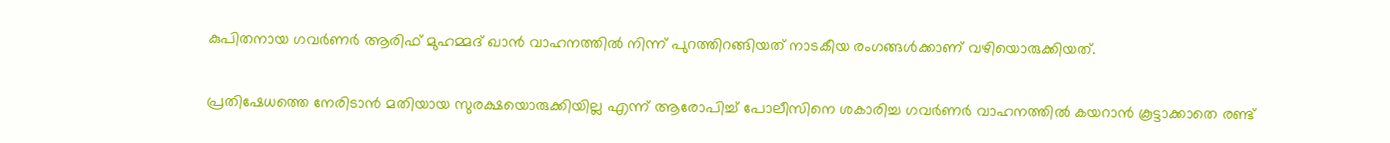കുപിതനായ ഗവര്‍ണര്‍ ആരിഫ് മുഹമ്മദ് ഖാൻ വാഹനത്തില്‍ നിന്ന് പുറത്തിറങ്ങിയത് നാടകീയ രംഗങ്ങള്‍ക്കാണ് വഴിയൊരുക്കിയത്.

പ്രതിഷേധത്തെ നേരിടാൻ മതിയായ സുരക്ഷയൊരുക്കിയില്ല എന്ന് ആരോപിച്ച് പോലീസിനെ ശകാരിച്ച ഗവര്‍ണര്‍ വാഹനത്തില്‍ കയറാന്‍ കൂട്ടാക്കാതെ രണ്ട്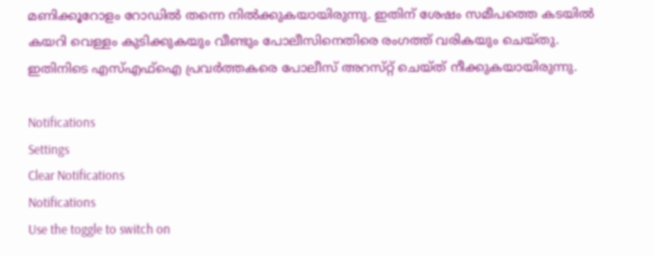മണിക്കൂറോളം റോഡില്‍ തന്നെ നില്‍ക്കുകയായിരുന്നു. ഇതിന് ശേഷം സമീപത്തെ കടയില്‍ കയറി വെള്ളം കുടിക്കുകയും വീണ്ടും പോലീസിനെതിരെ രംഗത്ത് വരികയും ചെയ്‌തു. ഇതിനിടെ എസ്എഫ്ഐ പ്രവര്‍ത്തകരെ പോലീസ് അറസ്‌റ്റ് ചെയ്‌ത്‌ നീക്കുകയായിരുന്നു.

Notifications
Settings
Clear Notifications
Notifications
Use the toggle to switch on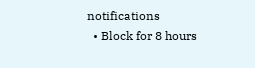notifications
  • Block for 8 hours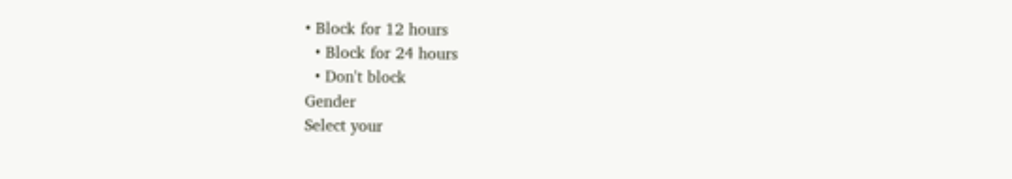• Block for 12 hours
  • Block for 24 hours
  • Don't block
Gender
Select your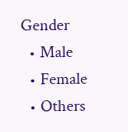Gender
  • Male
  • Female
  • Others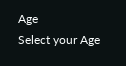Age
Select your Age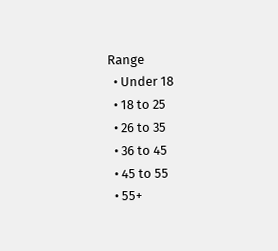Range
  • Under 18
  • 18 to 25
  • 26 to 35
  • 36 to 45
  • 45 to 55
  • 55+